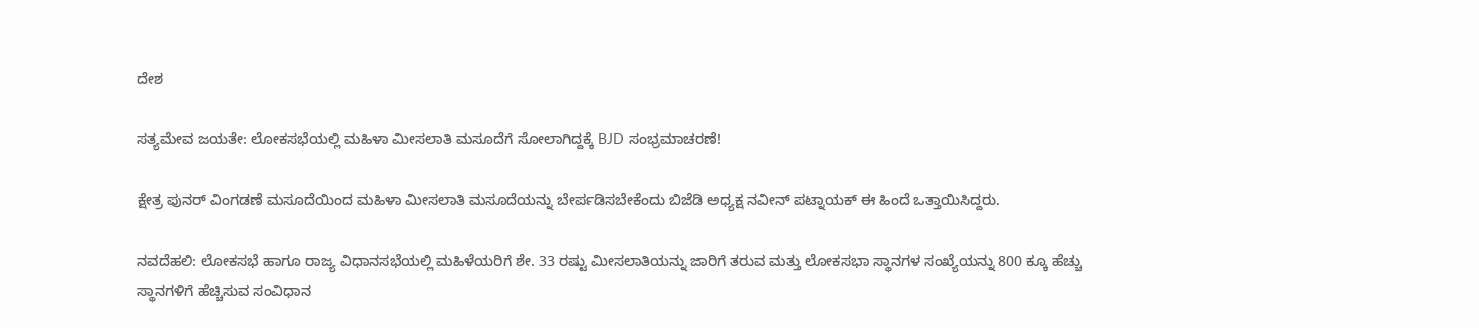ದೇಶ

ಸತ್ಯಮೇವ ಜಯತೇ: ಲೋಕಸಭೆಯಲ್ಲಿ ಮಹಿಳಾ ಮೀಸಲಾತಿ ಮಸೂದೆಗೆ ಸೋಲಾಗಿದ್ದಕ್ಕೆ BJD ಸಂಭ್ರಮಾಚರಣೆ!

ಕ್ಷೇತ್ರ ಪುನರ್ ವಿಂಗಡಣೆ ಮಸೂದೆಯಿಂದ ಮಹಿಳಾ ಮೀಸಲಾತಿ ಮಸೂದೆಯನ್ನು ಬೇರ್ಪಡಿಸಬೇಕೆಂದು ಬಿಜೆಡಿ ಅಧ್ಯಕ್ಷ ನವೀನ್ ಪಟ್ನಾಯಕ್ ಈ ಹಿಂದೆ ಒತ್ತಾಯಿಸಿದ್ದರು.

ನವದೆಹಲಿ: ಲೋಕಸಭೆ ಹಾಗೂ ರಾಜ್ಯ ವಿಧಾನಸಭೆಯಲ್ಲಿ ಮಹಿಳೆಯರಿಗೆ ಶೇ. 33 ರಷ್ಟು ಮೀಸಲಾತಿಯನ್ನು ಜಾರಿಗೆ ತರುವ ಮತ್ತು ಲೋಕಸಭಾ ಸ್ಥಾನಗಳ ಸಂಖ್ಯೆಯನ್ನು 800 ಕ್ಕೂ ಹೆಚ್ಚು ಸ್ಥಾನಗಳಿಗೆ ಹೆಚ್ಚಿಸುವ ಸಂವಿಧಾನ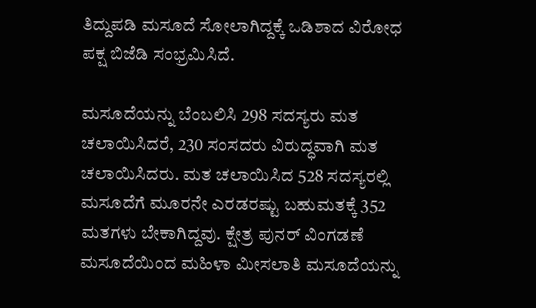ತಿದ್ದುಪಡಿ ಮಸೂದೆ ಸೋಲಾಗಿದ್ದಕ್ಕೆ ಒಡಿಶಾದ ವಿರೋಧ ಪಕ್ಷ ಬಿಜೆಡಿ ಸಂಭ್ರಮಿಸಿದೆ.

ಮಸೂದೆಯನ್ನು ಬೆಂಬಲಿಸಿ 298 ಸದಸ್ಯರು ಮತ ಚಲಾಯಿಸಿದರೆ, 230 ಸಂಸದರು ವಿರುದ್ಧವಾಗಿ ಮತ ಚಲಾಯಿಸಿದರು. ಮತ ಚಲಾಯಿಸಿದ 528 ಸದಸ್ಯರಲ್ಲಿ ಮಸೂದೆಗೆ ಮೂರನೇ ಎರಡರಷ್ಟು ಬಹುಮತಕ್ಕೆ 352 ಮತಗಳು ಬೇಕಾಗಿದ್ದವು. ಕ್ಷೇತ್ರ ಪುನರ್ ವಿಂಗಡಣೆ ಮಸೂದೆಯಿಂದ ಮಹಿಳಾ ಮೀಸಲಾತಿ ಮಸೂದೆಯನ್ನು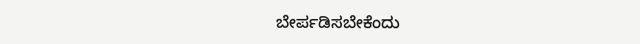ಬೇರ್ಪಡಿಸಬೇಕೆಂದು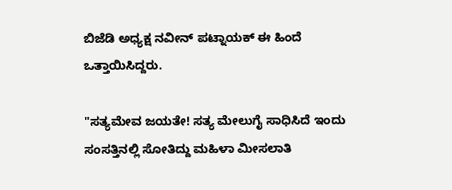ಬಿಜೆಡಿ ಅಧ್ಯಕ್ಷ ನವೀನ್ ಪಟ್ನಾಯಕ್ ಈ ಹಿಂದೆ ಒತ್ತಾಯಿಸಿದ್ದರು.

"ಸತ್ಯಮೇವ ಜಯತೇ! ಸತ್ಯ ಮೇಲುಗೈ ಸಾಧಿಸಿದೆ ಇಂದು ಸಂಸತ್ತಿನಲ್ಲಿ ಸೋತಿದ್ದು ಮಹಿಳಾ ಮೀಸಲಾತಿ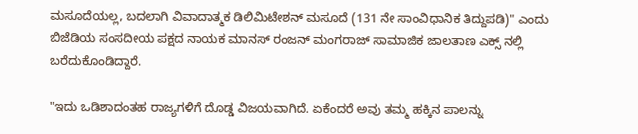ಮಸೂದೆಯಲ್ಲ, ಬದಲಾಗಿ ವಿವಾದಾತ್ಮಕ ಡಿಲಿಮಿಟೇಶನ್ ಮಸೂದೆ (131 ನೇ ಸಾಂವಿಧಾನಿಕ ತಿದ್ದುಪಡಿ)" ಎಂದು ಬಿಜೆಡಿಯ ಸಂಸದೀಯ ಪಕ್ಷದ ನಾಯಕ ಮಾನಸ್ ರಂಜನ್ ಮಂಗರಾಜ್ ಸಾಮಾಜಿಕ ಜಾಲತಾಣ ಎಕ್ಸ್ ನಲ್ಲಿ ಬರೆದುಕೊಂಡಿದ್ದಾರೆ.

"ಇದು ಒಡಿಶಾದಂತಹ ರಾಜ್ಯಗಳಿಗೆ ದೊಡ್ಡ ವಿಜಯವಾಗಿದೆ. ಏಕೆಂದರೆ ಅವು ತಮ್ಮ ಹಕ್ಕಿನ ಪಾಲನ್ನು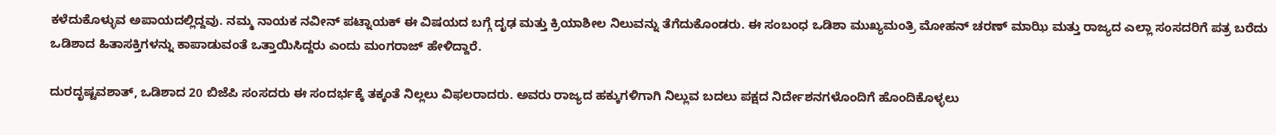ಕಳೆದುಕೊಳ್ಳುವ ಅಪಾಯದಲ್ಲಿದ್ದವು. ನಮ್ಮ ನಾಯಕ ನವೀನ್ ಪಟ್ನಾಯಕ್ ಈ ವಿಷಯದ ಬಗ್ಗೆ ದೃಢ ಮತ್ತು ಕ್ರಿಯಾಶೀಲ ನಿಲುವನ್ನು ತೆಗೆದುಕೊಂಡರು. ಈ ಸಂಬಂಧ ಒಡಿಶಾ ಮುಖ್ಯಮಂತ್ರಿ ಮೋಹನ್ ಚರಣ್ ಮಾಝಿ ಮತ್ತು ರಾಜ್ಯದ ಎಲ್ಲಾ ಸಂಸದರಿಗೆ ಪತ್ರ ಬರೆದು ಒಡಿಶಾದ ಹಿತಾಸಕ್ತಿಗಳನ್ನು ಕಾಪಾಡುವಂತೆ ಒತ್ತಾಯಿಸಿದ್ದರು ಎಂದು ಮಂಗರಾಜ್ ಹೇಳಿದ್ದಾರೆ.

ದುರದೃಷ್ಟವಶಾತ್, ಒಡಿಶಾದ 20 ಬಿಜೆಪಿ ಸಂಸದರು ಈ ಸಂದರ್ಭಕ್ಕೆ ತಕ್ಕಂತೆ ನಿಲ್ಲಲು ವಿಫಲರಾದರು. ಅವರು ರಾಜ್ಯದ ಹಕ್ಕುಗಳಿಗಾಗಿ ನಿಲ್ಲುವ ಬದಲು ಪಕ್ಷದ ನಿರ್ದೇಶನಗಳೊಂದಿಗೆ ಹೊಂದಿಕೊಳ್ಳಲು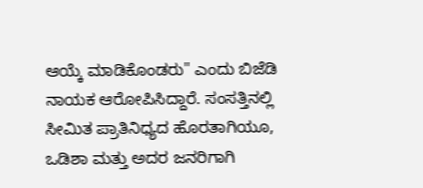ಆಯ್ಕೆ ಮಾಡಿಕೊಂಡರು" ಎಂದು ಬಿಜೆಡಿ ನಾಯಕ ಆರೋಪಿಸಿದ್ದಾರೆ. ಸಂಸತ್ತಿನಲ್ಲಿ ಸೀಮಿತ ಪ್ರಾತಿನಿಧ್ಯದ ಹೊರತಾಗಿಯೂ, ಒಡಿಶಾ ಮತ್ತು ಅದರ ಜನರಿಗಾಗಿ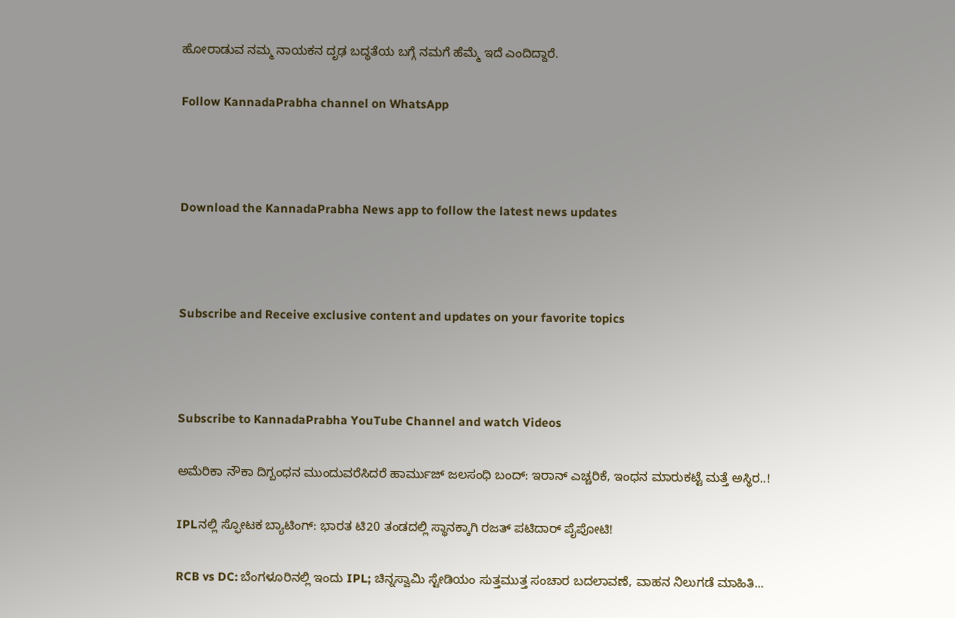ಹೋರಾಡುವ ನಮ್ಮ ನಾಯಕನ ದೃಢ ಬದ್ಧತೆಯ ಬಗ್ಗೆ ನಮಗೆ ಹೆಮ್ಮೆ ಇದೆ ಎಂದಿದ್ದಾರೆ.

Follow KannadaPrabha channel on WhatsApp



Download the KannadaPrabha News app to follow the latest news updates



Subscribe and Receive exclusive content and updates on your favorite topics



Subscribe to KannadaPrabha YouTube Channel and watch Videos

ಅಮೆರಿಕಾ ನೌಕಾ ದಿಗ್ಬಂಧನ ಮುಂದುವರೆಸಿದರೆ ಹಾರ್ಮುಜ್ ಜಲಸಂಧಿ ಬಂದ್: ಇರಾನ್ ಎಚ್ಚರಿಕೆ, ಇಂಧನ ಮಾರುಕಟ್ಟೆ ಮತ್ತೆ ಅಸ್ಥಿರ..!

IPLನಲ್ಲಿ ಸ್ಫೋಟಕ ಬ್ಯಾಟಿಂಗ್: ಭಾರತ ಟಿ20 ತಂಡದಲ್ಲಿ ಸ್ಥಾನಕ್ಕಾಗಿ ರಜತ್ ಪಟಿದಾರ್ ಪೈಪೋಟಿ!

RCB vs DC: ಬೆಂಗಳೂರಿನಲ್ಲಿ ಇಂದು IPL; ಚಿನ್ನಸ್ವಾಮಿ ಸ್ಟೇಡಿಯಂ ಸುತ್ತಮುತ್ತ ಸಂಚಾರ ಬದಲಾವಣೆ, ವಾಹನ ನಿಲುಗಡೆ ಮಾಹಿತಿ...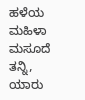ಹಳೆಯ ಮಹಿಳಾ ಮಸೂದೆ ತನ್ನಿ, ಯಾರು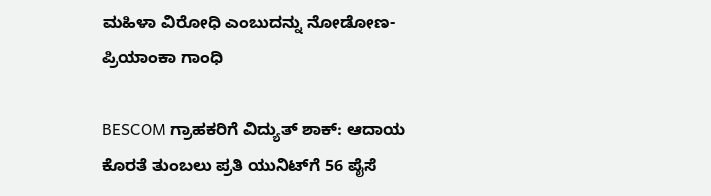ಮಹಿಳಾ ವಿರೋಧಿ ಎಂಬುದನ್ನು ನೋಡೋಣ- ಪ್ರಿಯಾಂಕಾ ಗಾಂಧಿ

BESCOM ಗ್ರಾಹಕರಿಗೆ ವಿದ್ಯುತ್ ಶಾಕ್: ಆದಾಯ ಕೊರತೆ ತುಂಬಲು ಪ್ರತಿ ಯುನಿಟ್‌ಗೆ 56 ಪೈಸೆ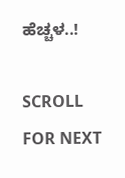ಹೆಚ್ಚಳ..!

SCROLL FOR NEXT